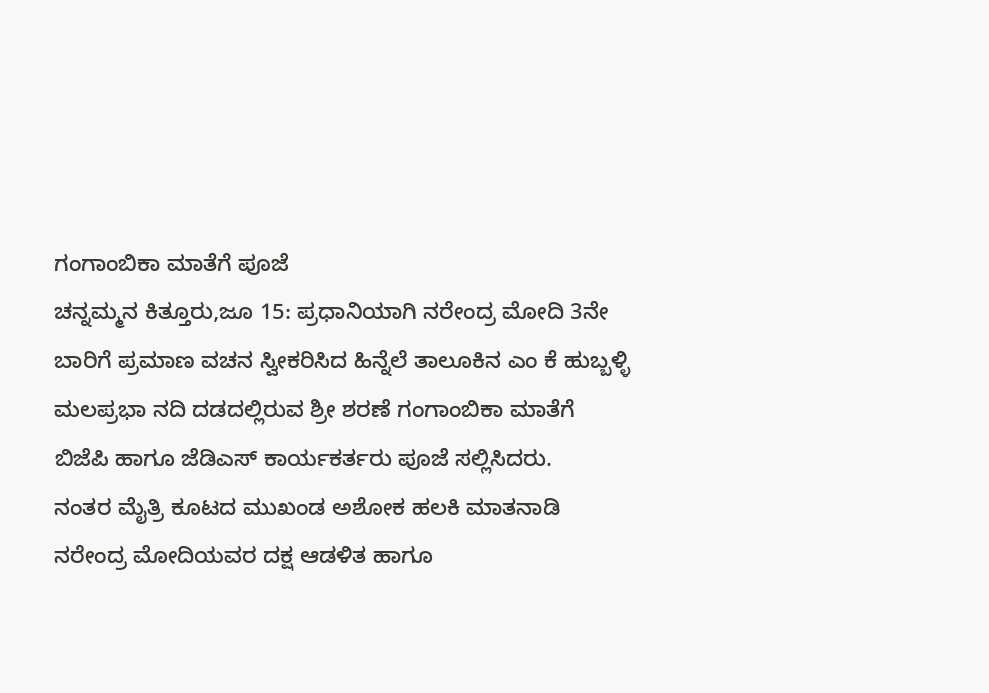ಗಂಗಾಂಬಿಕಾ ಮಾತೆಗೆ ಪೂಜೆ
ಚನ್ನಮ್ಮನ ಕಿತ್ತೂರು,ಜೂ 15: ಪ್ರಧಾನಿಯಾಗಿ ನರೇಂದ್ರ ಮೋದಿ 3ನೇ ಬಾರಿಗೆ ಪ್ರಮಾಣ ವಚನ ಸ್ವೀಕರಿಸಿದ ಹಿನ್ನೆಲೆ ತಾಲೂಕಿನ ಎಂ ಕೆ ಹುಬ್ಬಳ್ಳಿ ಮಲಪ್ರಭಾ ನದಿ ದಡದಲ್ಲಿರುವ ಶ್ರೀ ಶರಣೆ ಗಂಗಾಂಬಿಕಾ ಮಾತೆಗೆ ಬಿಜೆಪಿ ಹಾಗೂ ಜೆಡಿಎಸ್ ಕಾರ್ಯಕರ್ತರು ಪೂಜೆ ಸಲ್ಲಿಸಿದರು.
ನಂತರ ಮೈತ್ರಿ ಕೂಟದ ಮುಖಂಡ ಅಶೋಕ ಹಲಕಿ ಮಾತನಾಡಿ ನರೇಂದ್ರ ಮೋದಿಯವರ ದಕ್ಷ ಆಡಳಿತ ಹಾಗೂ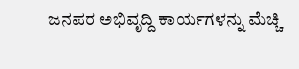ಜನಪರ ಅಭಿವೃದ್ದಿ ಕಾರ್ಯಗಳನ್ನು ಮೆಚ್ಚಿ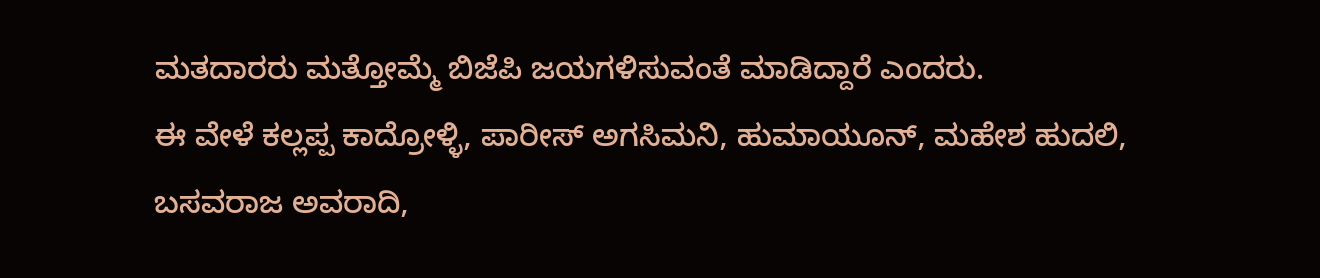ಮತದಾರರು ಮತ್ತೋಮ್ಮೆ ಬಿಜೆಪಿ ಜಯಗಳಿಸುವಂತೆ ಮಾಡಿದ್ದಾರೆ ಎಂದರು.
ಈ ವೇಳೆ ಕಲ್ಲಪ್ಪ ಕಾದ್ರೋಳ್ಳಿ, ಪಾರೀಸ್ ಅಗಸಿಮನಿ, ಹುಮಾಯೂನ್, ಮಹೇಶ ಹುದಲಿ, ಬಸವರಾಜ ಅವರಾದಿ,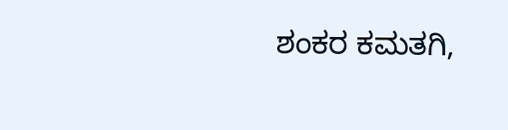ಶಂಕರ ಕಮತಗಿ,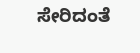ಸೇರಿದಂತೆ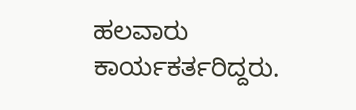ಹಲವಾರು ಕಾರ್ಯಕರ್ತರಿದ್ದರು.